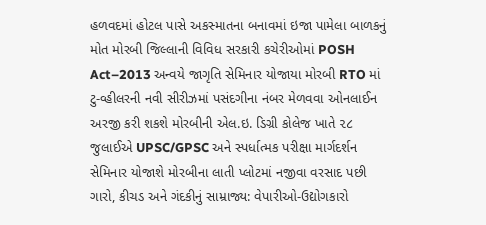હળવદમાં હોટલ પાસે અકસ્માતના બનાવમાં ઇજા પામેલા બાળકનું મોત મોરબી જિલ્લાની વિવિધ સરકારી કચેરીઓમાં POSH Act–2013 અન્વયે જાગૃતિ સેમિનાર યોજાયા મોરબી RTO માં ટુ-વ્હીલરની નવી સીરીઝમાં પસંદગીના નંબર મેળવવા ઓનલાઈન અરજી કરી શકશે મોરબીની એલ.ઇ. ડિગ્રી કોલેજ ખાતે ૨૮ જુલાઈએ UPSC/GPSC અને સ્પર્ધાત્મક પરીક્ષા માર્ગદર્શન સેમિનાર યોજાશે મોરબીના લાતી પ્લોટમાં નજીવા વરસાદ પછી ગારો, કીચડ અને ગંદકીનું સામ્રાજ્ય: વેપારીઓ-ઉદ્યોગકારો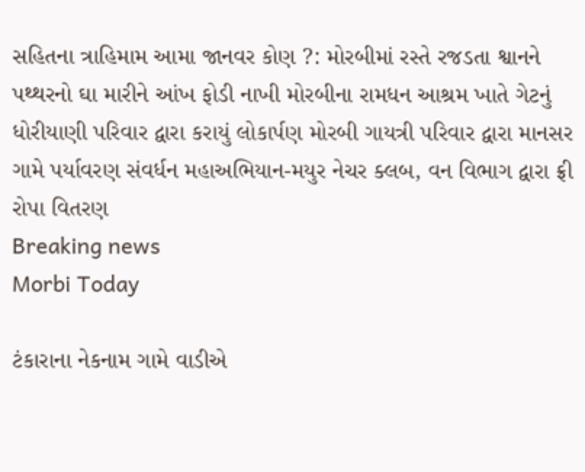સહિતના ત્રાહિમામ આમા જાનવર કોણ ?: મોરબીમાં રસ્તે રજડતા શ્વાનને પથ્થરનો ઘા મારીને આંખ ફોડી નાખી મોરબીના રામધન આશ્રમ ખાતે ગેટનું ધોરીયાણી પરિવાર દ્વારા કરાયું લોકાર્પણ મોરબી ગાયત્રી પરિવાર દ્વારા માનસર ગામે પર્યાવરણ સંવર્ધન મહાઅભિયાન-મયુર નેચર ક્લબ, વન વિભાગ દ્વારા ફ્રી રોપા વિતરણ
Breaking news
Morbi Today

ટંકારાના નેકનામ ગામે વાડીએ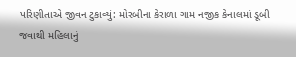પરિણીતાએ જીવન ટુકાવ્યું: મોરબીના કેરાળા ગામ નજીક કેનાલમાં ડૂબી જવાથી મહિલાનું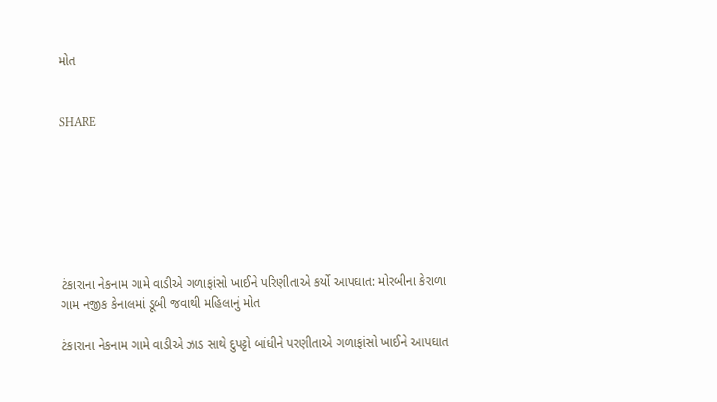મોત


SHARE







ટંકારાના નેકનામ ગામે વાડીએ ગળાફાંસો ખાઈને પરિણીતાએ કર્યો આપઘાત: મોરબીના કેરાળા ગામ નજીક કેનાલમાં ડૂબી જવાથી મહિલાનું મોત

ટંકારાના નેકનામ ગામે વાડીએ ઝાડ સાથે દુપટ્ટો બાંધીને પરણીતાએ ગળાફાંસો ખાઈને આપઘાત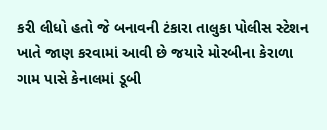કરી લીધો હતો જે બનાવની ટંકારા તાલુકા પોલીસ સ્ટેશન ખાતે જાણ કરવામાં આવી છે જયારે મોરબીના કેરાળા ગામ પાસે કેનાલમાં ડૂબી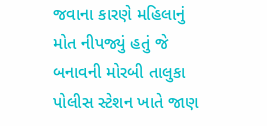જવાના કારણે મહિલાનું મોત નીપજ્યું હતું જે બનાવની મોરબી તાલુકા પોલીસ સ્ટેશન ખાતે જાણ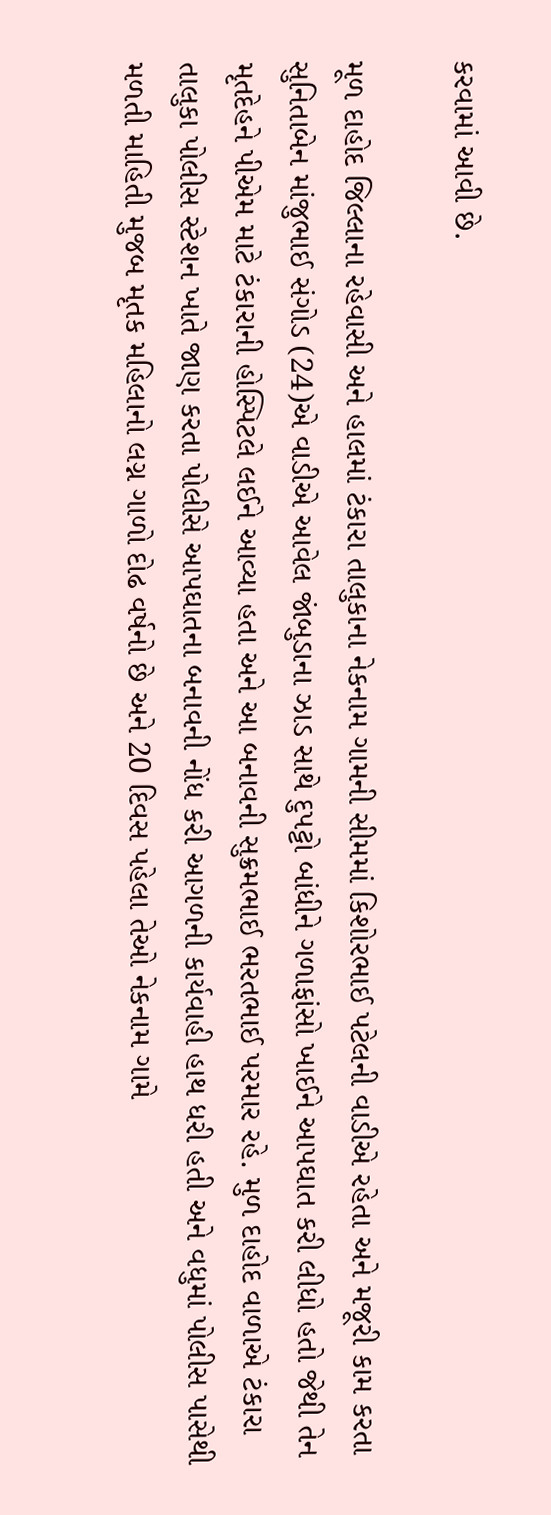કરવામાં આવી છે.

મૂળ દાહોદ જિલ્લાના રહેવાસી અને હાલમાં ટંકારા તાલુકાના નેકનામ ગામની સીમમાં કિશોરભાઈ પટેલની વાડીએ રહેતા અને મજૂરી કામ કરતા સુનિતાબેન માંજુભાઈ સંગોડ (24)એ વાડીએ આવેલ જાંબુડાના ઝાડ સાથે દુપટ્ટો બાંધીને ગળાફાંસો ખાઈને આપઘાત કરી લીધો હતો જેથી તેન મૃતદેહને પીએમ માટે ટંકારાની હોસ્પિટલે લઈને આવ્યા હતા અને આ બનાવની સુક્રમભાઈ ભરતભાઈ પરમાર રહે. મુળ દાહોદ વાળાએ ટંકારા તાલુકા પોલીસ સ્ટેશન ખાતે જાણ કરતા પોલીસે આપઘાતના બનાવની નોંધ કરી આગળની કાર્યવાહી હાથ ધરી હતી અને વધુમાં પોલીસ પાસેથી મળતી માહિતી મુજબ મૃતક મહિલાનો લગ્ન ગાળો દોઢ વર્ષનો છે અને 20 દિવસ પહેલા તેઓ નેકનામ ગામે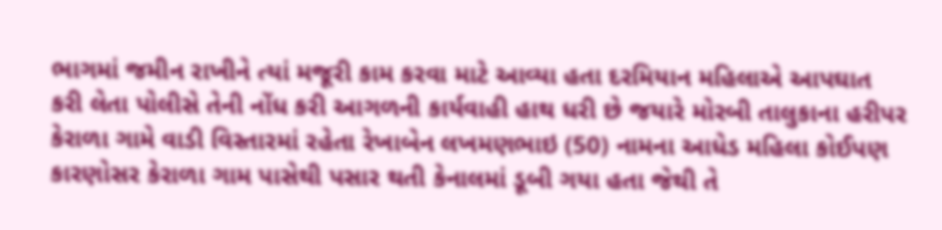ભાગમાં જમીન રાખીને ત્યાં મજૂરી કામ કરવા માટે આવ્યા હતા દરમિયાન મહિલાએ આપઘાત કરી લેતા પોલીસે તેની નોંધ કરી આગળની કાર્યવાહી હાથ ધરી છે જયારે મોરબી તાલુકાના હરીપર કેરાળા ગામે વાડી વિસ્તારમાં રહેતા રેખાબેન લખમણભાઇ (50) નામના આધેડ મહિલા કોઈપણ કારણોસર કેરાળા ગામ પાસેથી પસાર થતી કેનાલમાં ડૂબી ગયા હતા જેથી તે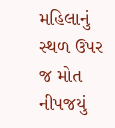મહિલાનું સ્થળ ઉપર જ મોત નીપજયું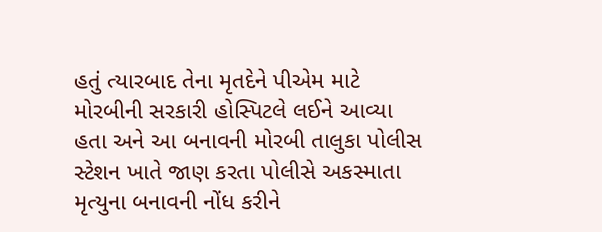હતું ત્યારબાદ તેના મૃતદેને પીએમ માટે મોરબીની સરકારી હોસ્પિટલે લઈને આવ્યા હતા અને આ બનાવની મોરબી તાલુકા પોલીસ સ્ટેશન ખાતે જાણ કરતા પોલીસે અકસ્માતા મૃત્યુના બનાવની નોંધ કરીને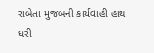રાબેતા મુજબની કાર્યવાહી હાથ ધરી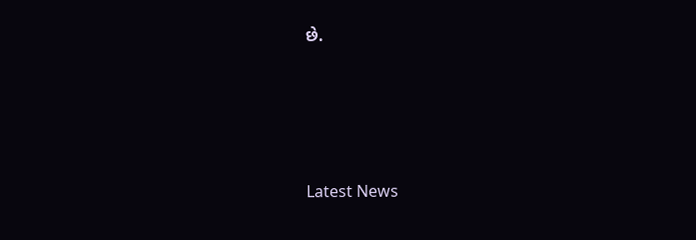છે.






Latest News